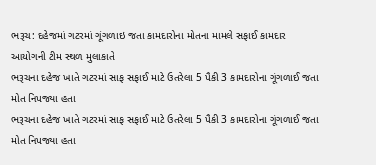ભરૂચ: દહેજમાં ગટરમાં ગૂંગળાઇ જતા કામદારોના મોતના મામલે સફાઈ કામદાર આયોગની ટીમ સ્થળ મુલાકાતે
ભરૂચના દહેજ ખાતે ગટરમાં સાફ સફાઈ માટે ઉતરેલા 5 પૈકી 3 કામદારોના ગૂંગળાઈ જતા મોત નિપજ્યા હતા
ભરૂચના દહેજ ખાતે ગટરમાં સાફ સફાઈ માટે ઉતરેલા 5 પૈકી 3 કામદારોના ગૂંગળાઈ જતા મોત નિપજ્યા હતા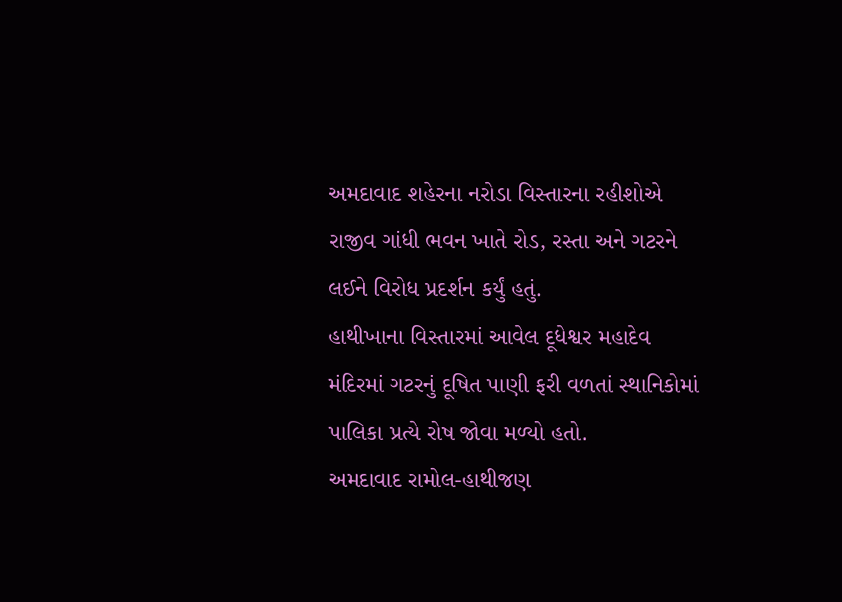અમદાવાદ શહેરના નરોડા વિસ્તારના રહીશોએ રાજીવ ગાંધી ભવન ખાતે રોડ, રસ્તા અને ગટરને લઈને વિરોધ પ્રદર્શન કર્યું હતું.
હાથીખાના વિસ્તારમાં આવેલ દૂધેશ્વર મહાદેવ મંદિરમાં ગટરનું દૂષિત પાણી ફરી વળતાં સ્થાનિકોમાં પાલિકા પ્રત્યે રોષ જોવા મળ્યો હતો.
અમદાવાદ રામોલ-હાથીજણ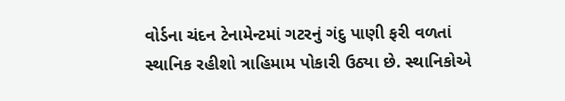વોર્ડના ચંદન ટેનામેન્ટમાં ગટરનું ગંદુ પાણી ફરી વળતાં સ્થાનિક રહીશો ત્રાહિમામ પોકારી ઉઠ્યા છે. સ્થાનિકોએ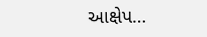આક્ષેપ…